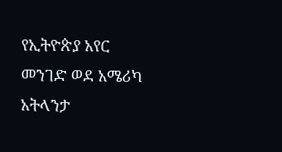የኢትዮጵያ አየር መንገድ ወደ አሜሪካ አትላንታ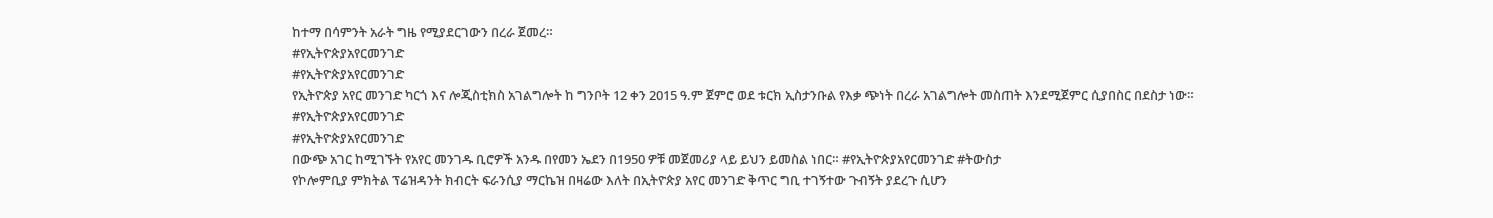ከተማ በሳምንት አራት ግዜ የሚያደርገውን በረራ ጀመረ።
#የኢትዮጵያአየርመንገድ
#የኢትዮጵያአየርመንገድ
የኢትዮጵያ አየር መንገድ ካርጎ እና ሎጂስቲክስ አገልግሎት ከ ግንቦት 12 ቀን 2015 ዓ.ም ጀምሮ ወደ ቱርክ ኢስታንቡል የእቃ ጭነት በረራ አገልግሎት መስጠት እንደሚጀምር ሲያበስር በደስታ ነው።
#የኢትዮጵያአየርመንገድ
#የኢትዮጵያአየርመንገድ
በውጭ አገር ከሚገኙት የአየር መንገዱ ቢሮዎች አንዱ በየመን ኤደን በ1950 ዎቹ መጀመሪያ ላይ ይህን ይመስል ነበር። #የኢትዮጵያአየርመንገድ #ትውስታ
የኮሎምቢያ ምክትል ፕሬዝዳንት ክብርት ፍራንሲያ ማርኬዝ በዛሬው እለት በኢትዮጵያ አየር መንገድ ቅጥር ግቢ ተገኝተው ጉብኝት ያደረጉ ሲሆን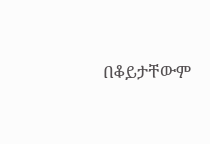በቆይታቸውም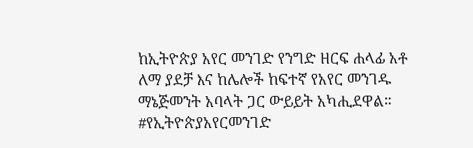ከኢትዮጵያ አየር መንገድ የንግድ ዘርፍ ሐላፊ አቶ ለማ ያደቻ እና ከሌሎች ከፍተኛ የአየር መንገዱ ማኔጅመንት አባላት ጋር ውይይት አካሒደዋል።
#የኢትዮጵያአየርመንገድ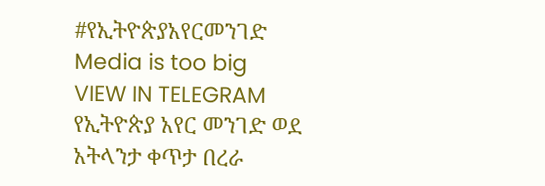#የኢትዮጵያአየርመንገድ
Media is too big
VIEW IN TELEGRAM
የኢትዮጵያ አየር መንገድ ወደ አትላንታ ቀጥታ በረራ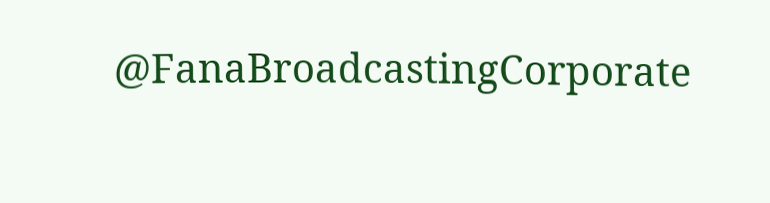@FanaBroadcastingCorporate